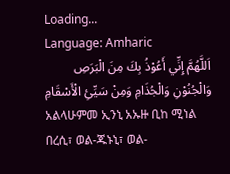Loading...
Language: Amharic
اَللَّهُمَّ إِنِّي أَعُوْذُ بِكَ مِنَ الْبَرَصِ وَالْجُنُوْنِ وَالْجُذَامِ وَمِنْ سَيِّئِ الْأَسْقَامِ
አልላሁምመ ኢንኒ አኡዙ ቢከ ሚነል በረሲ፣ ወል-ጁኑኒ፣ ወል-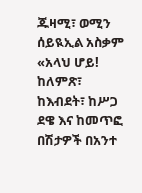ጁዛሚ፣ ወሚን ሰይዪኢል አስቃም
«አላህ ሆይ! ከለምጽ፣ ከእብደት፣ ከሥጋ ደዌ እና ከመጥፎ በሽታዎች በአንተ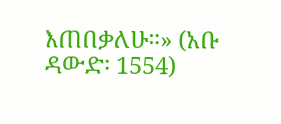እጠበቃለሁ።» (አቡ ዳውድ፡ 1554)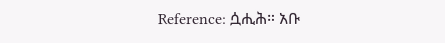Reference: ሷሒሕ። አቡ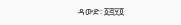ዳውድ፡ ፩፭፶፬